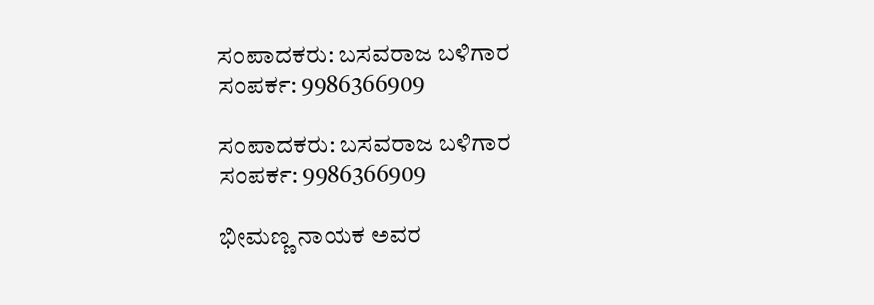ಸಂಪಾದಕರು: ಬಸವರಾಜ ಬಳಿಗಾರ
ಸಂಪರ್ಕ: 9986366909

ಸಂಪಾದಕರು: ಬಸವರಾಜ ಬಳಿಗಾರ
ಸಂಪರ್ಕ: 9986366909

ಭೀಮಣ್ಣ ನಾಯಕ ಅವರ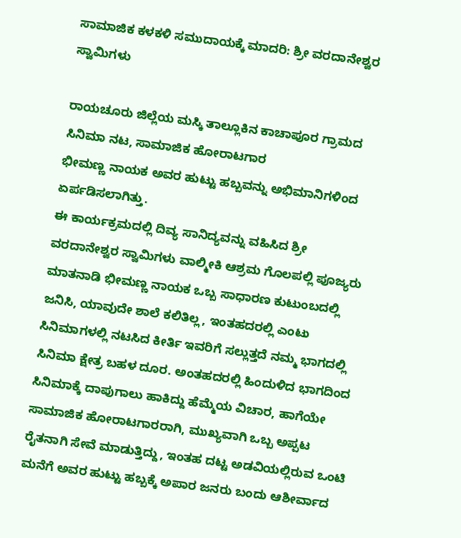ಸಾಮಾಜಿಕ ಕಳಕಳಿ ಸಮುದಾಯಕ್ಕೆ ಮಾದರಿ: ಶ್ರೀ ವರದಾನೇಶ್ವರ ಸ್ವಾಮಿಗಳು

ರಾಯಚೂರು ಜಿಲ್ಲೆಯ ಮಸ್ಕಿ ತಾಲ್ಲೂಕಿನ ಕಾಚಾಪೂರ ಗ್ರಾಮದ ಸಿನಿಮಾ ನಟ, ಸಾಮಾಜಿಕ ಹೋರಾಟಗಾರ
ಭೀಮಣ್ಣ ನಾಯಕ ಅವರ ಹುಟ್ಟು ಹಬ್ಬವನ್ನು ಅಭಿಮಾನಿಗಳಿಂದ ಏರ್ಪಡಿಸಲಾಗಿತ್ತು.
ಈ ಕಾರ್ಯಕ್ರಮದಲ್ಲಿ ದಿವ್ಯ ಸಾನಿದ್ಯವನ್ನು ವಹಿಸಿದ ಶ್ರೀ ವರದಾನೇಶ್ವರ ಸ್ವಾಮಿಗಳು ವಾಲ್ಮೀಕಿ ಆಶ್ರಮ ಗೊಲಪಲ್ಲಿ ಪೂಜ್ಯರು ಮಾತನಾಡಿ ಭೀಮಣ್ಣ ನಾಯಕ ಒಬ್ಬ ಸಾಧಾರಣ ಕುಟುಂಬದಲ್ಲಿ ಜನಿಸಿ, ಯಾವುದೇ ಶಾಲೆ ಕಲಿತಿಲ್ಲ, ಇಂತಹದರಲ್ಲಿ ಎಂಟು ಸಿನಿಮಾಗಳಲ್ಲಿ ನಟಸಿದ ಕೀರ್ತಿ ಇವರಿಗೆ ಸಲ್ಲುತ್ತದೆ ನಮ್ಮ ಭಾಗದಲ್ಲಿ ಸಿನಿಮಾ ಕ್ಷೇತ್ರ ಬಹಳ ದೂರ. ಅಂತಹದರಲ್ಲಿ ಹಿಂದುಳಿದ ಭಾಗದಿಂದ ಸಿನಿಮಾಕ್ಕೆ ದಾಪುಗಾಲು ಹಾಕಿದ್ದು ಹೆಮ್ಮೆಯ ವಿಚಾರ, ಹಾಗೆಯೇ ಸಾಮಾಜಿಕ ಹೋರಾಟಗಾರರಾಗಿ, ಮುಖ್ಯವಾಗಿ ಒಬ್ಬ ಅಪ್ಪಟ ರೈತನಾಗಿ ಸೇವೆ ಮಾಡುತ್ತಿದ್ದು, ಇಂತಹ ದಟ್ಟ ಅಡವಿಯಲ್ಲಿರುವ ಒಂಟಿ ಮನೆಗೆ ಅವರ ಹುಟ್ಟು ಹಬ್ಬಕ್ಕೆ ಅಪಾರ ಜನರು ಬಂದು ಆಶೀರ್ವಾದ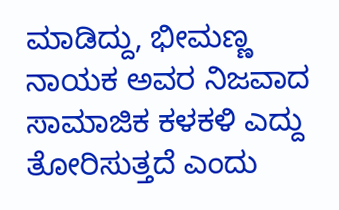ಮಾಡಿದ್ದು, ಭೀಮಣ್ಣ ನಾಯಕ ಅವರ ನಿಜವಾದ ಸಾಮಾಜಿಕ ಕಳಕಳಿ ಎದ್ದು ತೋರಿಸುತ್ತದೆ ಎಂದು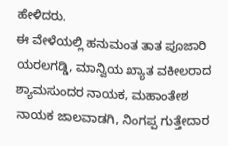ಹೇಳಿದರು.
ಈ ವೇಳೆಯಲ್ಲಿ ಹನುಮಂತ ತಾತ ಪೂಜಾರಿ ಯರಲಗಡ್ಡಿ, ಮಾನ್ವಿಯ ಖ್ಯಾತ ವಕೀಲರಾದ ಶ್ಯಾಮಸು‌ಂದರ ನಾಯಕ, ಮಹಾಂತೇಶ ನಾಯಕ ಜಾಲವಾಡಗಿ, ನಿಂಗಪ್ಪ ಗುತ್ತೇದಾರ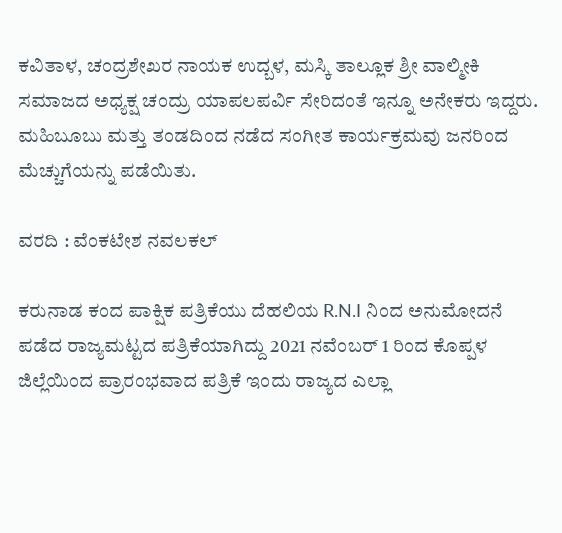ಕವಿತಾಳ, ಚಂದ್ರಶೇಖರ ನಾಯಕ ಉದ್ಬಳ, ಮಸ್ಕಿ ತಾಲ್ಲೂಕ ಶ್ರೀ ವಾಲ್ಮೀಕಿ ಸಮಾಜದ ಅಧ್ಯಕ್ಷ ಚಂದ್ರು ಯಾಪಲಪರ್ವಿ ಸೇರಿದಂತೆ ಇನ್ನೂ ಅನೇಕರು ಇದ್ದರು. ಮಹಿಬೂಬು ಮತ್ತು ತಂಡದಿಂದ ನಡೆದ ಸಂಗೀತ ಕಾರ್ಯಕ್ರಮವು ಜನರಿಂದ ಮೆಚ್ಚುಗೆಯನ್ನು ಪಡೆಯಿತು.

ವರದಿ : ವೆಂಕಟೇಶ ನವಲಕಲ್

ಕರುನಾಡ ಕಂದ ಪಾಕ್ಷಿಕ ಪತ್ರಿಕೆಯು ದೆಹಲಿಯ R.N.I ನಿಂದ ಅನುಮೋದನೆ ಪಡೆದ ರಾಜ್ಯಮಟ್ಟದ ಪತ್ರಿಕೆಯಾಗಿದ್ದು 2021 ನವೆಂಬರ್ 1 ರಿಂದ ಕೊಪ್ಪಳ ಜಿಲ್ಲೆಯಿಂದ ಪ್ರಾರಂಭವಾದ ಪತ್ರಿಕೆ ಇಂದು ರಾಜ್ಯದ ಎಲ್ಲಾ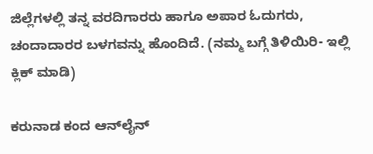ಜಿಲ್ಲೆಗಳಲ್ಲಿ ತನ್ನ ವರದಿಗಾರರು ಹಾಗೂ ಅಪಾರ ಓದುಗರು, ಚಂದಾದಾರರ ಬಳಗವನ್ನು ಹೊಂದಿದೆ. (ನಮ್ಮ ಬಗ್ಗೆ ತಿಳಿಯಿರಿ- ಇಲ್ಲಿ ಕ್ಲಿಕ್‌ ಮಾಡಿ)

ಕರುನಾಡ ಕಂದ ಆನ್‌ಲೈನ್‌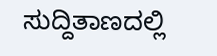ಸುದ್ದಿತಾಣದಲ್ಲಿ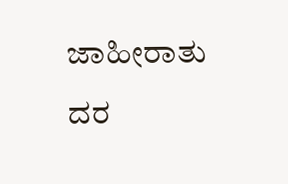ಜಾಹೀರಾತು ದರ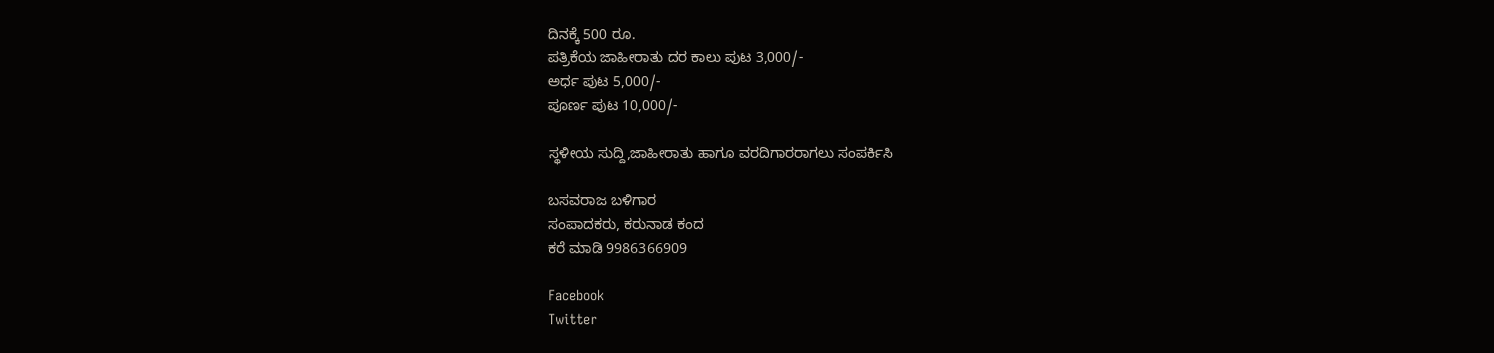ದಿನಕ್ಕೆ 500 ರೂ.
ಪತ್ರಿಕೆಯ ಜಾಹೀರಾತು ದರ ಕಾಲು ಪುಟ 3,000/-
ಅರ್ಧ ಪುಟ 5,000/-
ಪೂರ್ಣ ಪುಟ 10,000/-

ಸ್ಥಳೀಯ ಸುದ್ದಿ,ಜಾಹೀರಾತು ಹಾಗೂ ವರದಿಗಾರರಾಗಲು ಸಂಪರ್ಕಿಸಿ

ಬಸವರಾಜ ಬಳಿಗಾರ
ಸಂಪಾದಕರು, ಕರುನಾಡ ಕಂದ
ಕರೆ ಮಾಡಿ 9986366909

Facebook
Twitter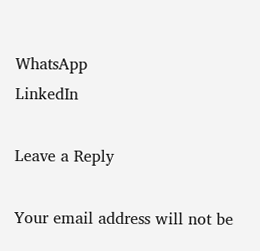WhatsApp
LinkedIn

Leave a Reply

Your email address will not be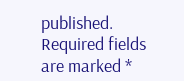published. Required fields are marked *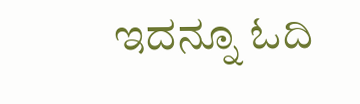ಇದನ್ನೂ ಓದಿ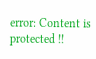error: Content is protected !!